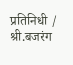प्रतिनिधी / श्री.बजरंग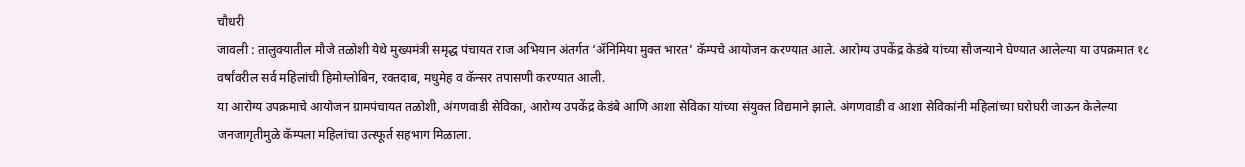चौधरी
जावली : तालुक्यातील मौजे तळोशी येथे मुख्यमंत्री समृद्ध पंचायत राज अभियान अंतर्गत ‘ॲनिमिया मुक्त भारत’ कॅम्पचे आयोजन करण्यात आले. आरोग्य उपकेंद्र केडंबे यांच्या सौजन्याने घेण्यात आलेल्या या उपक्रमात १८ वर्षांवरील सर्व महिलांची हिमोग्लोबिन, रक्तदाब, मधुमेह व कॅन्सर तपासणी करण्यात आली.
या आरोग्य उपक्रमाचे आयोजन ग्रामपंचायत तळोशी, अंगणवाडी सेविका, आरोग्य उपकेंद्र केडंबे आणि आशा सेविका यांच्या संयुक्त विद्यमाने झाले. अंगणवाडी व आशा सेविकांनी महिलांच्या घरोघरी जाऊन केलेल्या जनजागृतीमुळे कॅम्पला महिलांचा उत्स्फूर्त सहभाग मिळाला.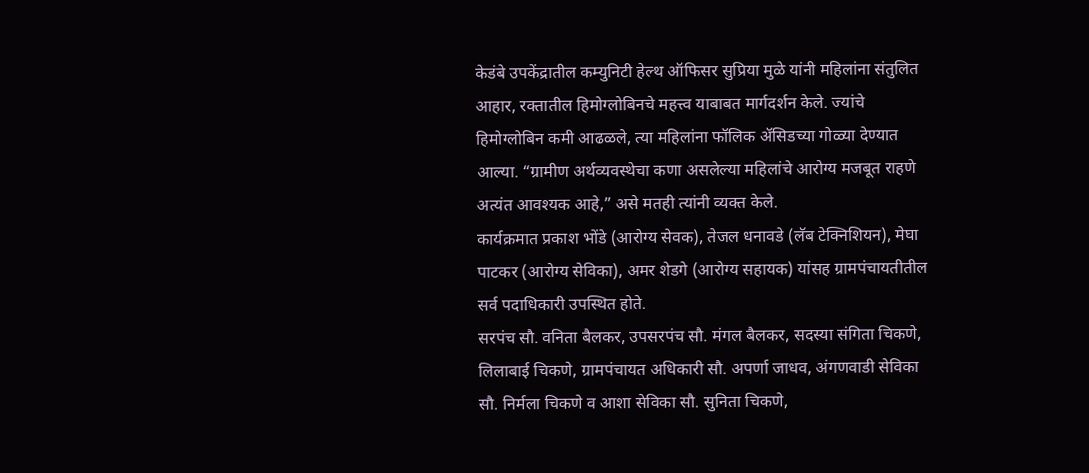केडंबे उपकेंद्रातील कम्युनिटी हेल्थ ऑफिसर सुप्रिया मुळे यांनी महिलांना संतुलित आहार, रक्तातील हिमोग्लोबिनचे महत्त्व याबाबत मार्गदर्शन केले. ज्यांचे हिमोग्लोबिन कमी आढळले, त्या महिलांना फॉलिक ॲसिडच्या गोळ्या देण्यात आल्या. “ग्रामीण अर्थव्यवस्थेचा कणा असलेल्या महिलांचे आरोग्य मजबूत राहणे अत्यंत आवश्यक आहे,” असे मतही त्यांनी व्यक्त केले.
कार्यक्रमात प्रकाश भोंडे (आरोग्य सेवक), तेजल धनावडे (लॅब टेक्निशियन), मेघा पाटकर (आरोग्य सेविका), अमर शेडगे (आरोग्य सहायक) यांसह ग्रामपंचायतीतील सर्व पदाधिकारी उपस्थित होते.
सरपंच सौ. वनिता बैलकर, उपसरपंच सौ. मंगल बैलकर, सदस्या संगिता चिकणे, लिलाबाई चिकणे, ग्रामपंचायत अधिकारी सौ. अपर्णा जाधव, अंगणवाडी सेविका सौ. निर्मला चिकणे व आशा सेविका सौ. सुनिता चिकणे,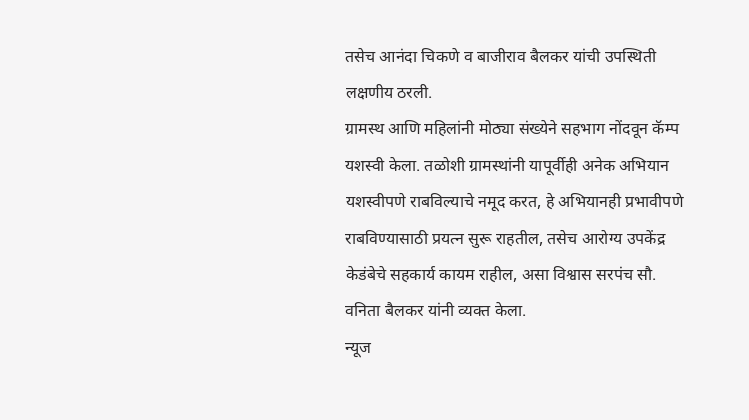तसेच आनंदा चिकणे व बाजीराव बैलकर यांची उपस्थिती लक्षणीय ठरली.
ग्रामस्थ आणि महिलांनी मोठ्या संख्येने सहभाग नोंदवून कॅम्प यशस्वी केला. तळोशी ग्रामस्थांनी यापूर्वीही अनेक अभियान यशस्वीपणे राबविल्याचे नमूद करत, हे अभियानही प्रभावीपणे राबविण्यासाठी प्रयत्न सुरू राहतील, तसेच आरोग्य उपकेंद्र केडंबेचे सहकार्य कायम राहील, असा विश्वास सरपंच सौ. वनिता बैलकर यांनी व्यक्त केला.
न्यूज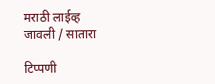मराठी लाईव्ह
जावली / सातारा

टिप्पणी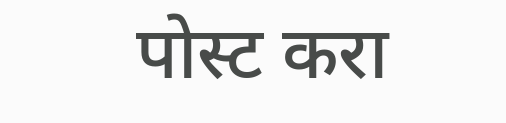पोस्ट करा